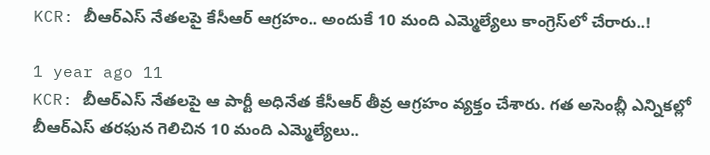KCR: బీఆర్ఎస్ నేతలపై కేసీఆర్ ఆగ్రహం.. అందుకే 10 మంది ఎమ్మెల్యేలు కాంగ్రెస్‌లో చేరారు..!

1 year ago 11
KCR: బీఆర్ఎస్ నేతలపై ఆ పార్టీ అధినేత కేసీఆర్ తీవ్ర ఆగ్రహం వ్యక్తం చేశారు. గత అసెంబ్లీ ఎన్నికల్లో బీఆర్ఎస్ తరఫున గెలిచిన 10 మంది ఎమ్మెల్యేలు..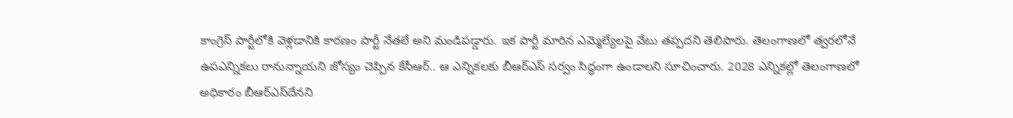కాంగ్రెస్ పార్టీలోకి వెళ్లడానికి కారణం పార్టీ నేతలే అని మండిపడ్డారు. ఇక పార్టీ మారిన ఎమ్మెల్యేలపై వేటు తప్పదని తెలిపారు. తెలంగాణలో త్వరలోనే ఉపఎన్నికలు రానున్నాయని జోస్యం చెప్పిన కేసీఆర్.. ఆ ఎన్నికలకు బీఆర్ఎస్ సర్వం సిద్ధంగా ఉండాలని సూచించారు. 2028 ఎన్నికల్లో తెలంగాణలో అధికారం బీఆర్ఎస్‌దేనని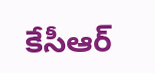కేసీఆర్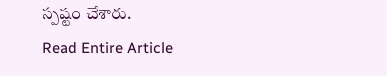స్పష్టం చేశారు.
Read Entire Article